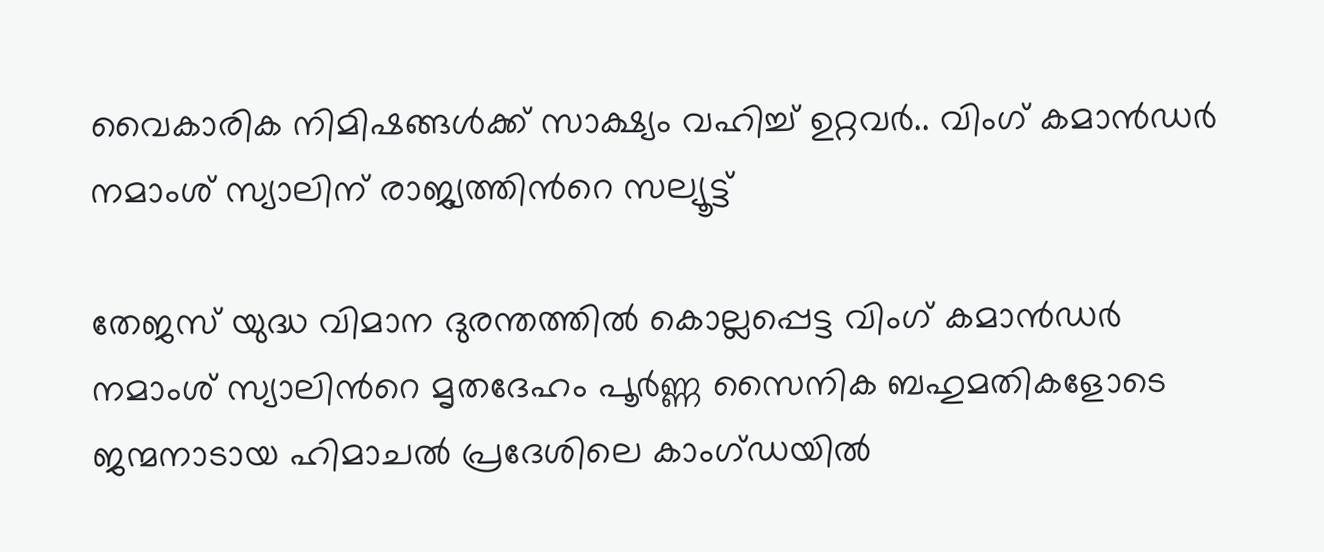വൈകാരിക നിമിഷങ്ങൾക്ക് സാക്ഷ്യം വഹിച്ച് ഉറ്റവർ.. വിംഗ് കമാൻഡർ നമാംശ് സ്യാലിന് രാജ്യത്തിൻറെ സല്യൂട്ട്

തേജസ് യുദ്ധ വിമാന ദുരന്തത്തിൽ കൊല്ലപ്പെട്ട വിംഗ് കമാൻഡർ നമാംശ് സ്യാലിൻറെ മൃതദേഹം പൂർണ്ണ സൈനിക ബഹുമതികളോടെ ജന്മനാടായ ഹിമാചൽ പ്രദേശിലെ കാംഗ്ഡയിൽ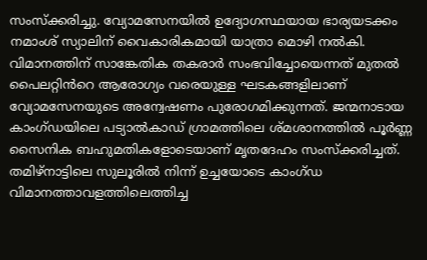സംസ്ക്കരിച്ചു. വ്യോമസേനയിൽ ഉദ്യോഗസ്ഥയായ ഭാര്യയടക്കം നമാംശ് സ്യാലിന് വൈകാരികമായി യാത്രാ മൊഴി നൽകി. വിമാനത്തിന് സാങ്കേതിക തകരാർ സംഭവിച്ചോയെന്നത് മുതൽ പൈലറ്റിൻറെ ആരോഗ്യം വരെയുള്ള ഘടകങ്ങളിലാണ് വ്യോമസേനയുടെ അന്വേഷണം പുരോഗമിക്കുന്നത്. ജന്മനാടായ കാംഗ്ഡയിലെ പട്യാൽകാഡ് ഗ്രാമത്തിലെ ശ്മശാനത്തിൽ പൂർണ്ണ സൈനിക ബഹുമതികളോടെയാണ് മൃതദേഹം സംസ്ക്കരിച്ചത്. തമിഴ്നാട്ടിലെ സുലൂരിൽ നിന്ന് ഉച്ചയോടെ കാംഗ്ഡ വിമാനത്താവളത്തിലെത്തിച്ച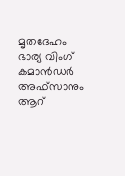മൃതദേഹം ഭാര്യ വിംഗ് കമാൻഡർ അഫ്സാനും ആറ്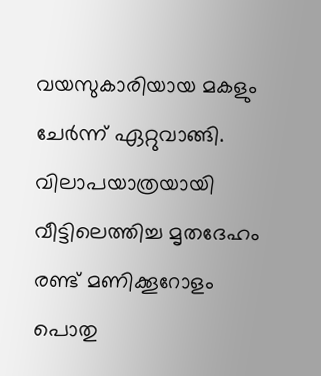വയസുകാരിയായ മകളും ചേർന്ന് ഏറ്റുവാങ്ങി. വിലാപയാത്രയായി വീട്ടിലെത്തിച്ച മൃതദേഹം രണ്ട് മണിക്കൂറോളം പൊതു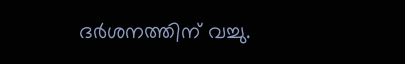ദർശനത്തിന് വച്ചു.